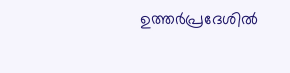ഉത്തർപ്രദേശിൽ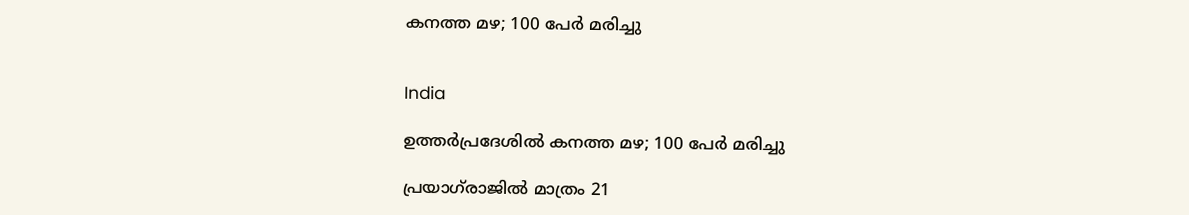കനത്ത മഴ; 100 പേർ മരിച്ചു


India

ഉത്തർപ്രദേശിൽ കനത്ത മഴ; 100 പേർ മരിച്ചു

പ്രയാഗ്‌രാജിൽ മാത്രം 21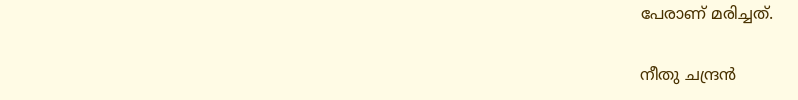പേരാണ് മരിച്ചത്.

നീതു ചന്ദ്രൻ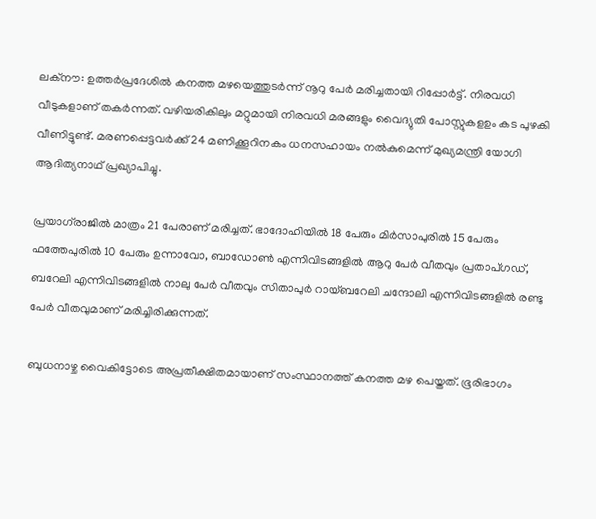ലക്നൗ: ഉത്തർപ്രദേശിൽ കനത്ത മഴയെത്തുടർന്ന് നൂറു പേർ മരിച്ചതായി റിപ്പോർട്ട്. നിരവധി വീടുകളാണ് തകർന്നത്. വഴിയരികിലും മറ്റുമായി നിരവധി മരങ്ങളും വൈദ്യുതി പോസ്റ്റുകളഉം കട പുഴകി വീണിട്ടുണ്ട്. മരണപ്പെട്ടവർക്ക് 24 മണിക്കൂറിനകം ധനസഹായം നൽകുമെന്ന് മുഖ്യമന്ത്രി യോഗി ആദിത്യനാഥ് പ്രഖ്യാപിച്ചു.

പ്രയാഗ്‌രാജിൽ മാത്രം 21 പേരാണ് മരിച്ചത്. ഭാദോഹിയിൽ 18 പേരും മിർസാപുരിൽ 15 പേരും ഫത്തേപുരിൽ 10 പേരും ഉന്നാവോ, ബാഡോൺ എന്നിവിടങ്ങളിൽ ആറു പേർ വീതവും പ്രതാപ്ഗഡ്, ബറേലി എന്നിവിടങ്ങളിൽ നാലു പേർ വീതവും സിതാപുർ റായ്ബറേലി ചന്ദോലി എന്നിവിടങ്ങളിൽ രണ്ടു പേർ വീതവുമാണ് മരിച്ചിരിക്കുന്നത്.

ബുധനാഴ്ച വൈകിട്ടോടെ അപ്രതീക്ഷിതമായാണ് സംസ്ഥാനത്ത് കനത്ത മഴ പെയ്തത്. ഭൂരിഭാഗം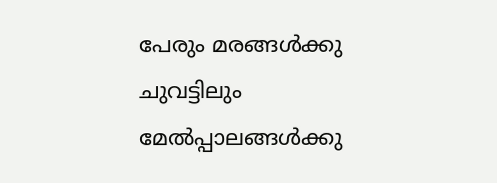പേരും മരങ്ങൾക്കു ചുവട്ടിലും മേൽപ്പാലങ്ങൾക്കു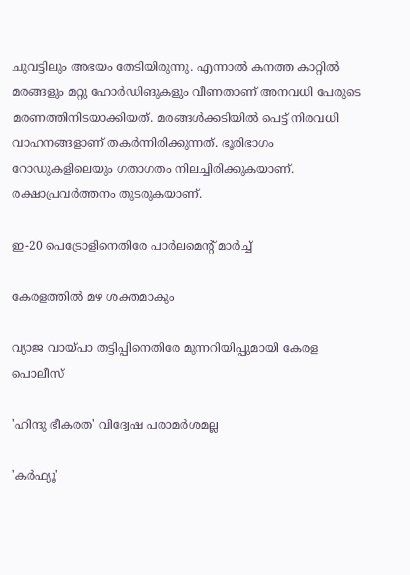ചുവട്ടിലും അഭയം തേടിയിരുന്നു. എന്നാൽ കനത്ത കാറ്റിൽ മരങ്ങളും മറ്റു ഹോർഡിങുകളും വീണതാണ് അനവധി പേരുടെ മരണത്തിനിടയാക്കിയത്. മരങ്ങൾക്കടിയിൽ പെട്ട് നിരവധി വാഹനങ്ങളാണ് തകർന്നിരിക്കുന്നത്. ഭൂരിഭാഗം റോഡുകളിലെയും ഗതാഗതം നിലച്ചിരിക്കുകയാണ്. രക്ഷാപ്രവർത്തനം തുടരുകയാണ്.

ഇ-20 പെട്രോളിനെതിരേ പാർലമെന്‍റ് മാർച്ച്

കേരളത്തിൽ മഴ ശക്തമാകും

വ്യാജ വായ്പാ തട്ടിപ്പിനെതിരേ മുന്നറിയിപ്പുമായി കേരള പൊലീസ്

'ഹിന്ദു ഭീകരത' വിദ്വേഷ പരാമർശമല്ല

'കർഫ്യൂ'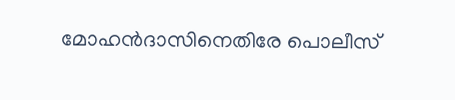മോഹൻദാസിനെതിരേ പൊലീസ്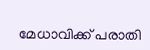മേധാവിക്ക് പരാതി